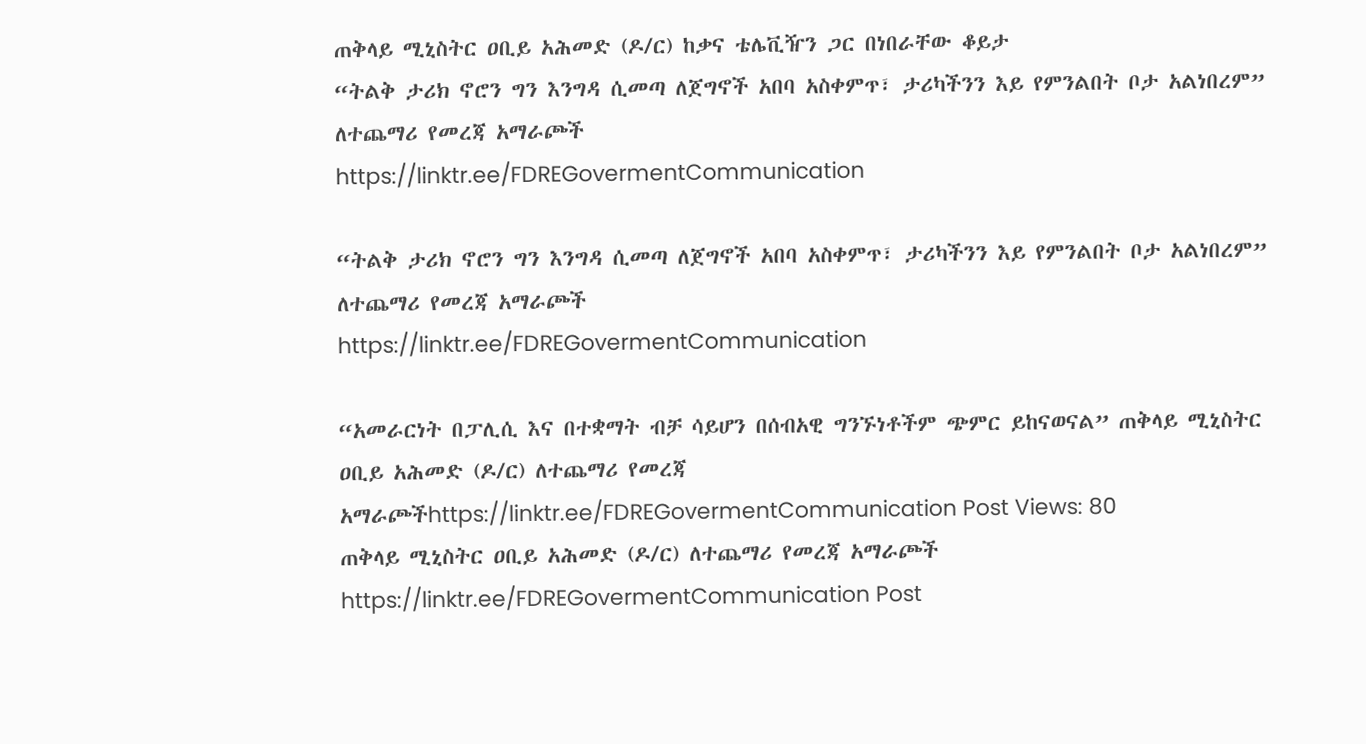ጠቅላይ ሚኒስትር ዐቢይ አሕመድ (ዶ/ር) ከቃና ቴሌቪዥን ጋር በነበራቸው ቆይታ
“ትልቅ ታሪክ ኖሮን ግን እንግዳ ሲመጣ ለጀግኖች አበባ አስቀምጥ፣ ታሪካችንን እይ የምንልበት ቦታ አልነበረም”
ለተጨማሪ የመረጃ አማራጮች
https://linktr.ee/FDREGovermentCommunication

“ትልቅ ታሪክ ኖሮን ግን እንግዳ ሲመጣ ለጀግኖች አበባ አስቀምጥ፣ ታሪካችንን እይ የምንልበት ቦታ አልነበረም”
ለተጨማሪ የመረጃ አማራጮች
https://linktr.ee/FDREGovermentCommunication

“አመራርነት በፓሊሲ እና በተቋማት ብቻ ሳይሆን በሰብአዊ ግንኙነቶችም ጭምር ይከናወናል” ጠቅላይ ሚኒስትር ዐቢይ አሕመድ (ዶ/ር) ለተጨማሪ የመረጃ አማራጮችhttps://linktr.ee/FDREGovermentCommunication Post Views: 80
ጠቅላይ ሚኒስትር ዐቢይ አሕመድ (ዶ/ር) ለተጨማሪ የመረጃ አማራጮች https://linktr.ee/FDREGovermentCommunication Post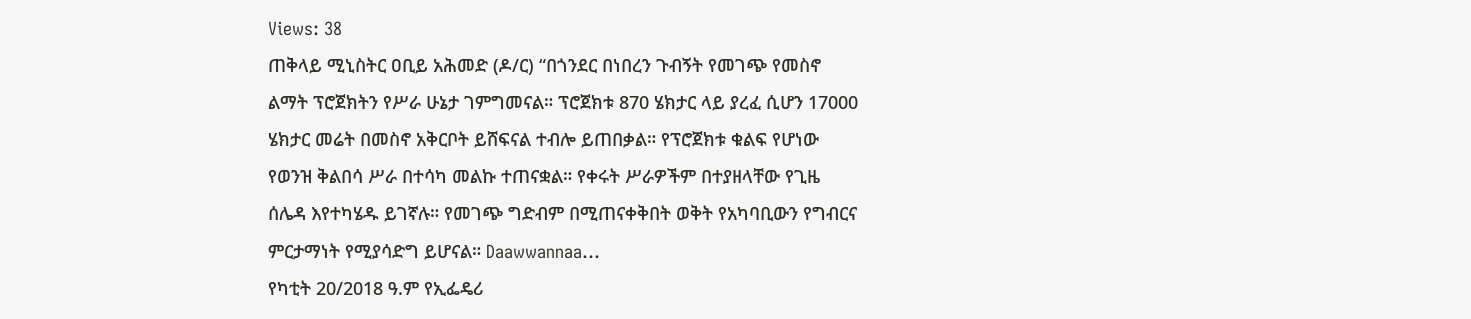Views: 38
ጠቅላይ ሚኒስትር ዐቢይ አሕመድ (ዶ/ር) “በጎንደር በነበረን ጉብኝት የመገጭ የመስኖ ልማት ፕሮጀክትን የሥራ ሁኔታ ገምግመናል። ፕሮጀክቱ 870 ሄክታር ላይ ያረፈ ሲሆን 17000 ሄክታር መሬት በመስኖ አቅርቦት ይሸፍናል ተብሎ ይጠበቃል። የፕሮጀክቱ ቁልፍ የሆነው የወንዝ ቅልበሳ ሥራ በተሳካ መልኩ ተጠናቋል። የቀሩት ሥራዎችም በተያዘላቸው የጊዜ ሰሌዳ እየተካሄዱ ይገኛሉ። የመገጭ ግድብም በሚጠናቀቅበት ወቅት የአካባቢውን የግብርና ምርታማነት የሚያሳድግ ይሆናል። Daawwannaa…
የካቲት 20/2018 ዓ.ም የኢፌዴሪ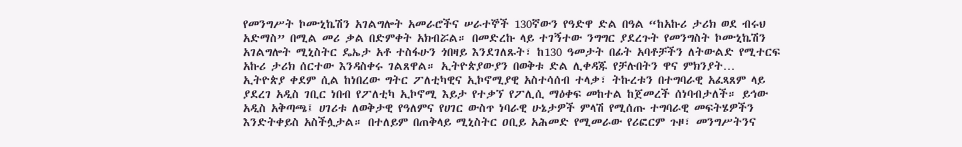የመንግሥት ኮሙኒኬሽን አገልግሎት አመራሮችና ሠራተኞች 130ኛውን የዓድዋ ድል በዓል “ከአኩሪ ታሪክ ወደ ብሩህ አድማስ” በሚል መሪ ቃል በድምቀት አክብሯል። በመድረኩ ላይ ተገኝተው ንግግር ያደረጉት የመንግስት ኮሙኒኬሽን አገልግሎት ሚኒስትር ዴኤታ አቶ ተስፋሁን ጎበዛይ እንደገለጹት፣ ከ130 ዓመታት በፊት አባቶቻችን ለትውልድ የሚተርፍ አኩሪ ታሪክ ሰርተው እንዳስቀሩ ገልጸዋል። ኢትዮጵያውያን በወቅቱ ድል ሊቀዳጁ የቻሉበትን ዋና ምክንያት…
ኢትዮጵያ ቀደም ሲል ከነበረው ግትር ፖለቲካዊና ኢኮኖሚያዊ አስተሳሰብ ተላቃ፣ ትኩረቱን በተግባራዊ አፈጻጸም ላይ ያደረገ አዲስ ገቢር ነበብ የፖለቲካ ኢኮኖሚ እይታ የተቃኘ የፖሊሲ ማዕቀፍ መከተል ከጀመረች ሰነባብታለች። ይኅው አዲስ አቅጣጫ፤ ሀገሪቱ ለወቅታዊ የዓለምና የሀገር ውስጥ ነባራዊ ሁኔታዎች ምላሽ የሚሰጡ ተግባራዊ መፍትሄዎችን እንድትቀይስ አስችሏታል። በተለይም በጠቅላይ ሚኒስትር ዐቢይ አሕመድ የሚመራው የሪፎርም ጉዞ፣ መንግሥትንና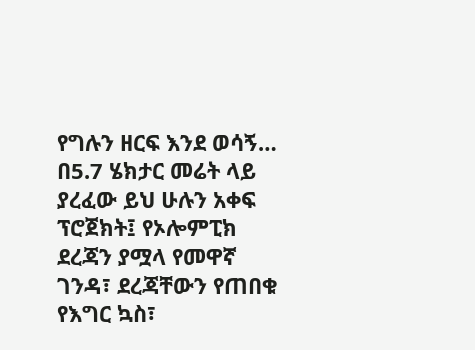የግሉን ዘርፍ እንደ ወሳኝ…
በ5.7 ሄክታር መሬት ላይ ያረፈው ይህ ሁሉን አቀፍ ፕሮጀክት፤ የኦሎምፒክ ደረጃን ያሟላ የመዋኛ ገንዳ፣ ደረጃቸውን የጠበቁ የእግር ኳስ፣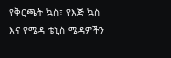የቅርጫት ኳስ፣ የእጅ ኳስ እና የሜዳ ቴኒስ ሜዳዎችን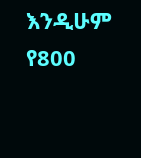እንዲሁም የ800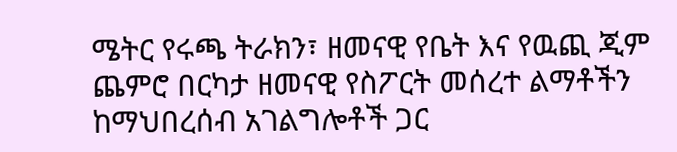ሜትር የሩጫ ትራክን፣ ዘመናዊ የቤት እና የዉጪ ጂም ጨምሮ በርካታ ዘመናዊ የስፖርት መሰረተ ልማቶችን ከማህበረሰብ አገልግሎቶች ጋር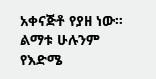አቀናጅቶ የያዘ ነው። ልማቱ ሁሉንም የእድሜ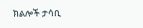ክልሎች ታሳቢ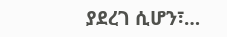ያደረገ ሲሆን፣…